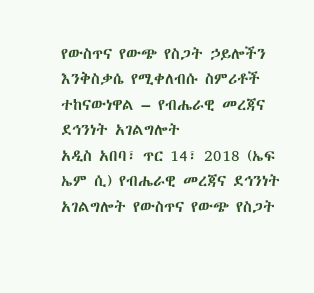የውስጥና የውጭ የስጋት ኃይሎችን እንቅስቃሴ የሚቀለብሱ ስምሪቶች ተከናውነዋል – የብሔራዊ መረጃና ደኅንነት አገልግሎት
አዲስ አበባ፣ ጥር 14፣ 2018 (ኤፍ ኤም ሲ) የብሔራዊ መረጃና ደኅንነት አገልግሎት የውስጥና የውጭ የስጋት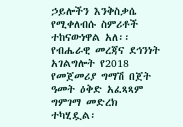ኃይሎችን እንቅስቃሴ የሚቀለብሱ ስምሪቶች ተከናውነዋል አለ፡፡
የብሔራዊ መረጃና ደኅንነት አገልግሎት የ2018 የመጀመሪያ ግማሽ በጀት ዓመት ዕቅድ አፈጻጻም ግምገማ መድረክ ተካሂዷል፡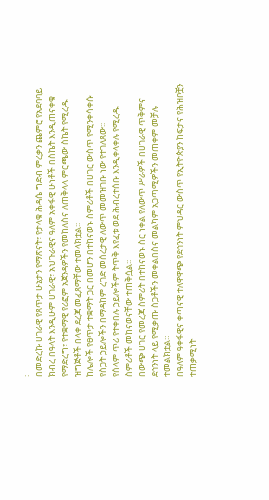፡
በመድረኩ ሀገራዊ የጸጥታ ሁኔታን የማጽናት፣ የታላቁ ሕዳሴ ግድብ ምረቃን ጨምሮ የአደባባይ ክብረ በዓላት እንዲሁም ሀገራዊ፣ አህጉራዊና ዓለም አቀፋዊ ሁነቶች በስኬት እንዲጠናቀቁ የማድረግ፣ የተቋማዊ የሪፎም አጀንዳዎችን የመከለስና ለጠቅላላ ምርጫው ስኬት የሚረዱ ዝግጅቶች በላቀ ደረጃ መፈጸማቸው ተመላክቷል፡፡
ከሌሎች የፀጥታ ተቋማት ጋር በመሆን በተከናወኑ ስምሪቶች በሀገር ውስጥ የሚንቀሳቀሱ የስጋት ኃይሎችን በማዳከም ረገድ መሰረታዊ ለውጥ መመዝገቡ ነው የተገለጸው፡፡
የሰላም ጥሪ የተቀበሉ ኃይሎችም ትጥቅ እየፈቱ ወደ ሕብረተሰቡ እንዲቀላቀሉ የሚረዱ ስምሪቶች መከናወናቸው ተጠቅሷል፡፡
በውጭ ሀገር የመረጃ ስምሪት በተከናወኑ ስር ነቀል የለውጥ ሥራዎች በሀገራዊ ጥቅምና ደኅንነት ላይ የሚቃጡ ስጋቶችን መቀልበስና መልካም አጋጣሚዎችን መጠቀም መቻሉ ተመልክቷል።
በዓለም ዓቀፋዊና ቀጣናዊ ተለዋዋጭ የደኅንነት ምህዳር ውስጥ የኢትዮጵያን ከፍታና የሕዝቦቿን ተጠቃሚነት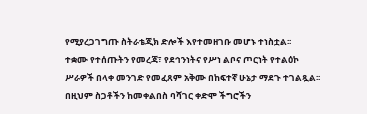የሚያረጋገግጡ ስትራቴጂክ ድሎች እየተመዘገቡ መሆኑ ተነስቷል፡፡
ተቋሙ የተሰጡትን የመረጃ፣ የደኅንነትና የሥነ ልቦና ጦርነት የተልዕኮ ሥራዎች በላቀ መንገድ የመፈጸም አቅሙ በከፍተኛ ሁኔታ ማደጉ ተገልጿል፡፡
በዚህም ስጋቶችን ከመቀልበስ ባሻገር ቀድሞ ችግሮችን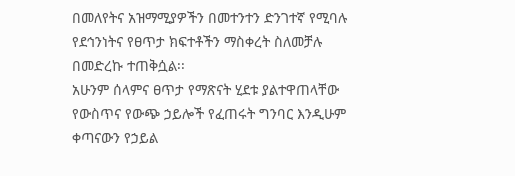በመለየትና አዝማሚያዎችን በመተንተን ድንገተኛ የሚባሉ የደኅንነትና የፀጥታ ክፍተቶችን ማስቀረት ስለመቻሉ በመድረኩ ተጠቅሷል፡፡
አሁንም ሰላምና ፀጥታ የማጽናት ሂደቱ ያልተዋጠላቸው የውስጥና የውጭ ኃይሎች የፈጠሩት ግንባር እንዲሁም ቀጣናውን የኃይል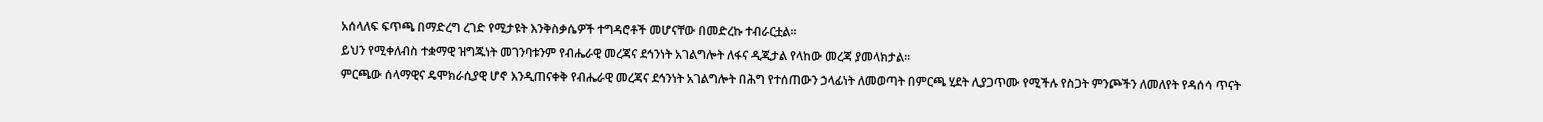አሰላለፍ ፍጥጫ በማድረግ ረገድ የሚታዩት እንቅስቃሴዎች ተግዳሮቶች መሆናቸው በመድረኩ ተብራርቷል፡፡
ይህን የሚቀለብስ ተቋማዊ ዝግጁነት መገንባቱንም የብሔራዊ መረጃና ደኅንነት አገልግሎት ለፋና ዲጂታል የላከው መረጃ ያመላክታል፡፡
ምርጫው ሰላማዊና ዴሞክራሲያዊ ሆኖ እንዲጠናቀቅ የብሔራዊ መረጃና ደኅንነት አገልግሎት በሕግ የተሰጠውን ኃላፊነት ለመወጣት በምርጫ ሂደት ሊያጋጥሙ የሚችሉ የስጋት ምንጮችን ለመለየት የዳሰሳ ጥናት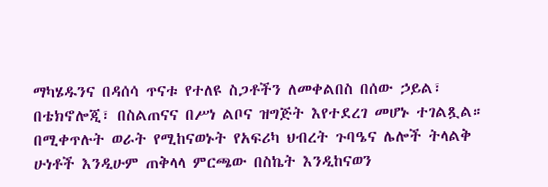ማካሄዱንና በዳሰሳ ጥናቱ የተለዩ ስጋቶችን ለመቀልበስ በሰው ኃይል፣ በቴክኖሎጂ፣ በስልጠናና በሥነ ልቦና ዝግጅት እየተደረገ መሆኑ ተገልጿል።
በሚቀጥሉት ወራት የሚከናወኑት የአፍሪካ ህብረት ጉባዔና ሌሎች ትላልቅ ሁነቶች እንዲሁም ጠቅላላ ምርጫው በስኬት እንዲከናወን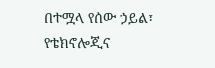በተሟላ የሰው ኃይል፣ የቴክኖሎጂና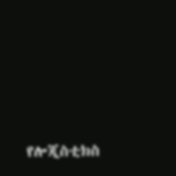የሎጂስቲክስ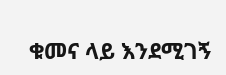ቁመና ላይ እንደሚገኝ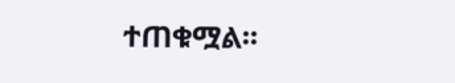ተጠቁሟል፡፡